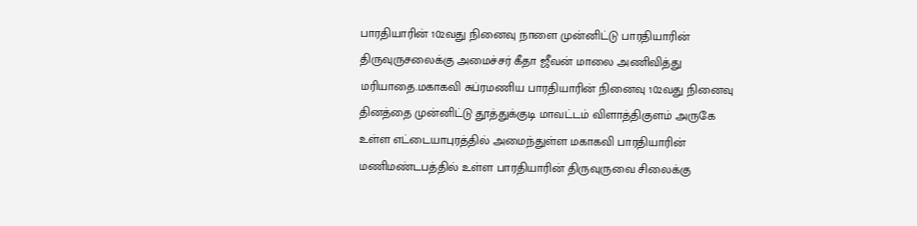பாரதியாரின் 102வது நினைவு நாளை முன்னிட்டு பாரதியாரின் திருவுருசலைக்கு அமைச்சர் கீதா ஜீவன் மாலை அணிவித்து மரியாதை.மகாகவி சுப்ரமணிய பாரதியாரின் நினைவு 102வது நினைவு தினத்தை முன்னிட்டு தூத்துக்குடி மாவட்டம் விளாத்திகுளம் அருகே உள்ள எட்டையாபுரத்தில் அமைந்துள்ள மகாகவி பாரதியாரின் மணிமண்டபத்தில் உள்ள பாரதியாரின் திருவுருவை சிலைக்கு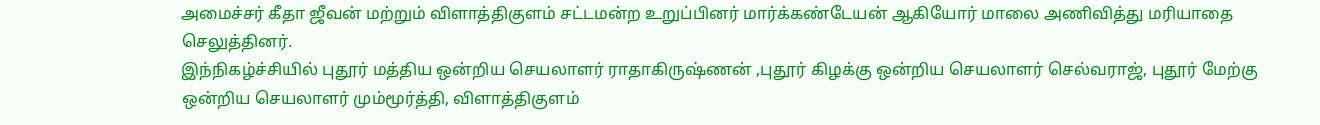அமைச்சர் கீதா ஜீவன் மற்றும் விளாத்திகுளம் சட்டமன்ற உறுப்பினர் மார்க்கண்டேயன் ஆகியோர் மாலை அணிவித்து மரியாதை செலுத்தினர்.
இந்நிகழ்ச்சியில் புதூர் மத்திய ஒன்றிய செயலாளர் ராதாகிருஷ்ணன் ,புதூர் கிழக்கு ஒன்றிய செயலாளர் செல்வராஜ், புதூர் மேற்கு ஒன்றிய செயலாளர் மும்மூர்த்தி, விளாத்திகுளம்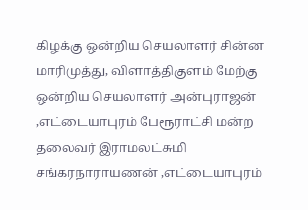கிழக்கு ஒன்றிய செயலாளர் சின்ன மாரிமுத்து, விளாத்திகுளம் மேற்கு ஒன்றிய செயலாளர் அன்புராஜன் ,எட்டையாபுரம் பேரூராட்சி மன்ற தலைவர் இராமலட்சுமி சங்கரநாராயணன் ,எட்டையாபுரம்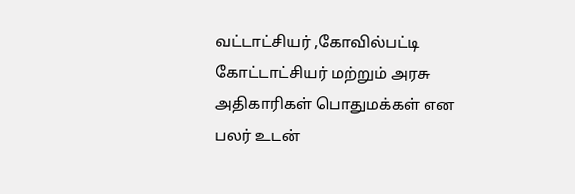வட்டாட்சியர் ,கோவில்பட்டி கோட்டாட்சியர் மற்றும் அரசு அதிகாரிகள் பொதுமக்கள் என பலர் உடன்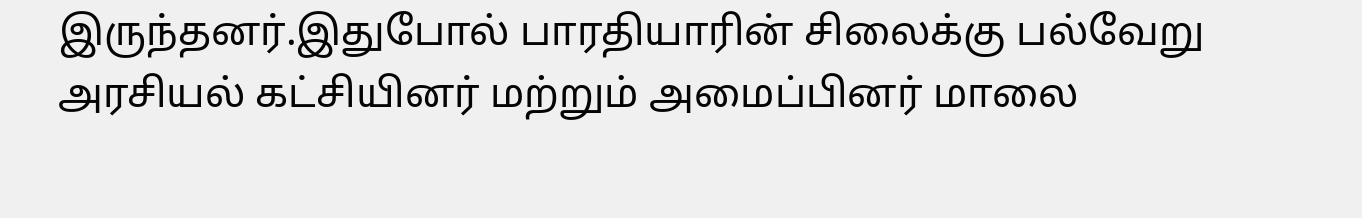இருந்தனர்.இதுபோல் பாரதியாரின் சிலைக்கு பல்வேறு அரசியல் கட்சியினர் மற்றும் அமைப்பினர் மாலை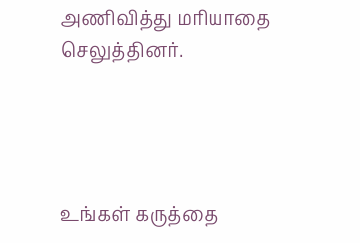அணிவித்து மரியாதை செலுத்தினர்.




உங்கள் கருத்தை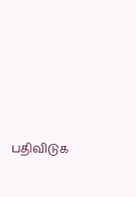பதிவிடுக